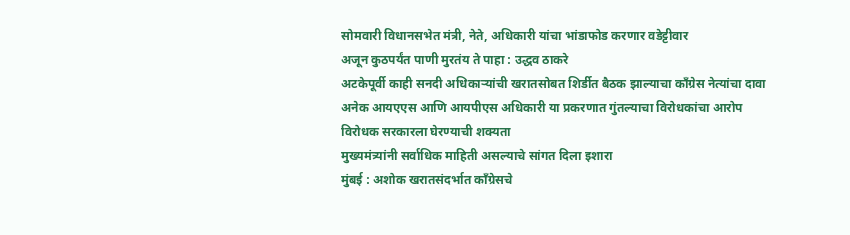सोमवारी विधानसभेत मंत्री, नेते, अधिकारी यांचा भांडाफोड करणार वडेट्टीवार
अजून कुठपर्यंत पाणी मुरतंय ते पाहा : उद्धव ठाकरे
अटकेपूर्वी काही सनदी अधिकाऱ्यांची खरातसोबत शिर्डीत बैठक झाल्याचा काँग्रेस नेत्यांचा दावा
अनेक आयएएस आणि आयपीएस अधिकारी या प्रकरणात गुंतल्याचा विरोधकांचा आरोप
विरोधक सरकारला घेरण्याची शक्यता
मुख्यमंत्र्यांनी सर्वाधिक माहिती असल्याचे सांगत दिला इशारा
मुंबई : अशोक खरातसंदर्भात काँग्रेसचे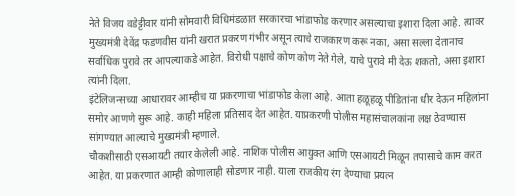नेते विजय वडेट्टीवार यांनी सोमवारी विधिमंडळात सरकारचा भांडाफोड करणार असल्याचा इशारा दिला आहे. त्यावर मुख्यमंत्री देवेंद्र फडणवीस यांनी खरात प्रकरण गंभीर असून त्याचे राजकारण करू नका, असा सल्ला देतानाच सर्वाधिक पुरावे तर आपल्याकडे आहेत. विरोधी पक्षाचे कोण कोण नेते गेले, याचे पुरावे मी देऊ शकतो, असा इशारा त्यांनी दिला.
इंटेलिजन्सच्या आधारावर आम्हीच या प्रकरणाचा भांडाफोड केला आहे. आता हळूहळू पीडितांना धीर देऊन महिलांना समोर आणणे सुरू आहे. काही महिला प्रतिसाद देत आहेत. याप्रकरणी पोलीस महासंचालकांना लक्ष ठेवण्यास सांगण्यात आल्याचे मुख्यमंत्री म्हणाले.
चौकशीसाठी एसआयटी तयार केलेली आहे. नाशिक पोलीस आयुक्त आणि एसआयटी मिळून तपासाचे काम करत आहेत. या प्रकरणात आम्ही कोणालाही सोडणार नाही. याला राजकीय रंग देण्याचा प्रयत्न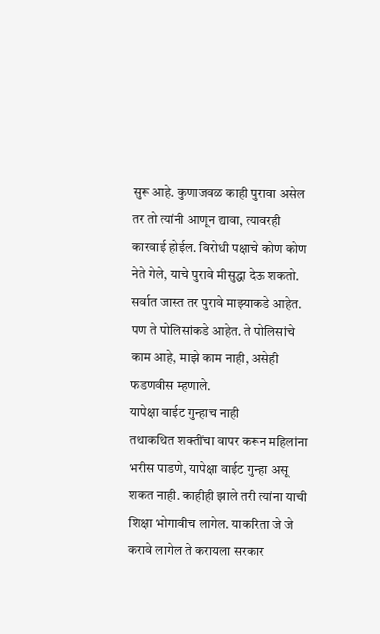सुरू आहे. कुणाजवळ काही पुरावा असेल तर तो त्यांनी आणून द्यावा, त्यावरही कारवाई होईल. विरोधी पक्षाचे कोण कोण नेते गेले, याचे पुरावे मीसुद्धा देऊ शकतो. सर्वात जास्त तर पुरावे माझ्याकडे आहेत. पण ते पोलिसांकडे आहेत. ते पोलिसांचे काम आहे, माझे काम नाही, असेही फडणवीस म्हणाले.
यापेक्षा वाईट गुन्हाच नाही
तथाकथित शक्तींचा वापर करून महिलांना भरीस पाडणे, यापेक्षा वाईट गुन्हा असू शकत नाही. काहीही झाले तरी त्यांना याची शिक्षा भोगावीच लागेल. याकरिता जे जे करावे लागेल ते करायला सरकार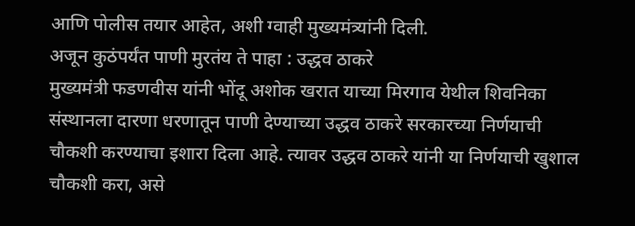आणि पोलीस तयार आहेत, अशी ग्वाही मुख्यमंत्र्यांनी दिली.
अजून कुठंपर्यंत पाणी मुरतंय ते पाहा : उद्धव ठाकरे
मुख्यमंत्री फडणवीस यांनी भोंदू अशोक खरात याच्या मिरगाव येथील शिवनिका संस्थानला दारणा धरणातून पाणी देण्याच्या उद्धव ठाकरे सरकारच्या निर्णयाची चौकशी करण्याचा इशारा दिला आहे. त्यावर उद्धव ठाकरे यांनी या निर्णयाची खुशाल चौकशी करा, असे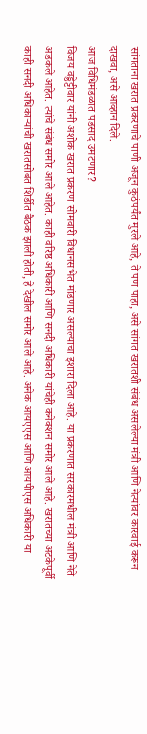सांगताना खरात प्रकरणाचे पाणी अजून कुठंपर्यंत मुरले आहे, ते पण पाहा, असे सांगत खरातशी संबंध असलेल्या मंत्री आणि नेत्यांवर कारवाई करून दाखवा, असे आव्हान दिले.
आज विधिमंडळात पडसाद उमटणार?
विजय वड्डेट्टीवार यांनी अशोक खरात प्रकरण सोमवारी विधानसभेत मांडणार असल्याचा इशारा दिला आहे. या प्रकरणात सरकारमधील मंत्री आणि नेते अडकले आहेत. त्यांचे संबंध समोर आले आहेत. काही वरिष्ठ अधिकारी आणि सनदी अधिकारी यांचेही कनेक्शन समोर आले आहे. खरातच्या अटकेपूर्वी काही सनदी अधिकाऱ्यांची खरातसोबत शिर्डीत बैठक झाली होती, हे देखील समोर आले आहे. अनेक आयएएस आणि आयपीएस अधिकारी या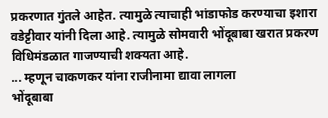प्रकरणात गुंतले आहेत. त्यामुळे त्याचाही भांडाफोड करण्याचा इशारा वडेट्टीवार यांनी दिला आहे. त्यामुळे सोमवारी भोंदूबाबा खरात प्रकरण विधिमंडळात गाजण्याची शक्यता आहे.
... म्हणून चाकणकर यांना राजीनामा द्यावा लागला
भोंदूबाबा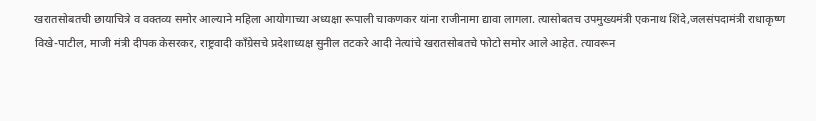खरातसोबतची छायाचित्रे व वक्तव्य समोर आल्याने महिला आयोगाच्या अध्यक्षा रूपाली चाकणकर यांना राजीनामा द्यावा लागला. त्यासोबतच उपमुख्यमंत्री एकनाथ शिंदे,जलसंपदामंत्री राधाकृष्ण विखे-पाटील, माजी मंत्री दीपक केसरकर, राष्ट्रवादी काँग्रेसचे प्रदेशाध्यक्ष सुनील तटकरे आदी नेत्यांचे खरातसोबतचे फोटो समोर आले आहेत. त्यावरून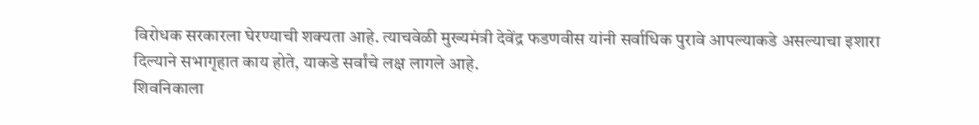विरोधक सरकारला घेरण्याची शक्यता आहे. त्याचवेळी मुख्यमंत्री देवेंद्र फडणवीस यांनी सर्वाधिक पुरावे आपल्याकडे असल्याचा इशारा दिल्याने सभागृहात काय होते, याकडे सर्वांचे लक्ष लागले आहे.
शिवनिकाला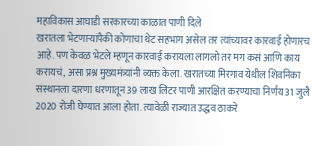महाविकास आघाडी सरकारच्या काळात पाणी दिले
खरातला भेटणाऱ्यांपैकी कोणाचा थेट सहभाग असेल तर त्यांच्यावर कारवाई होणारच आहे. पण केवळ भेटले म्हणून कारवाई करायला लागलो तर मग कसं आणि काय करायचं, असा प्रश्न मुख्यमंत्र्यांनी व्यक्त केला. खरातच्या मिरगाव येथील शिवनिका संस्थानला दारणा धरणातून 39 लाख लिटर पाणी आरक्षित करण्याचा निर्णय 31 जुलै 2020 रोजी घेण्यात आला होता. त्यावेळी राज्यात उद्धव ठाकरे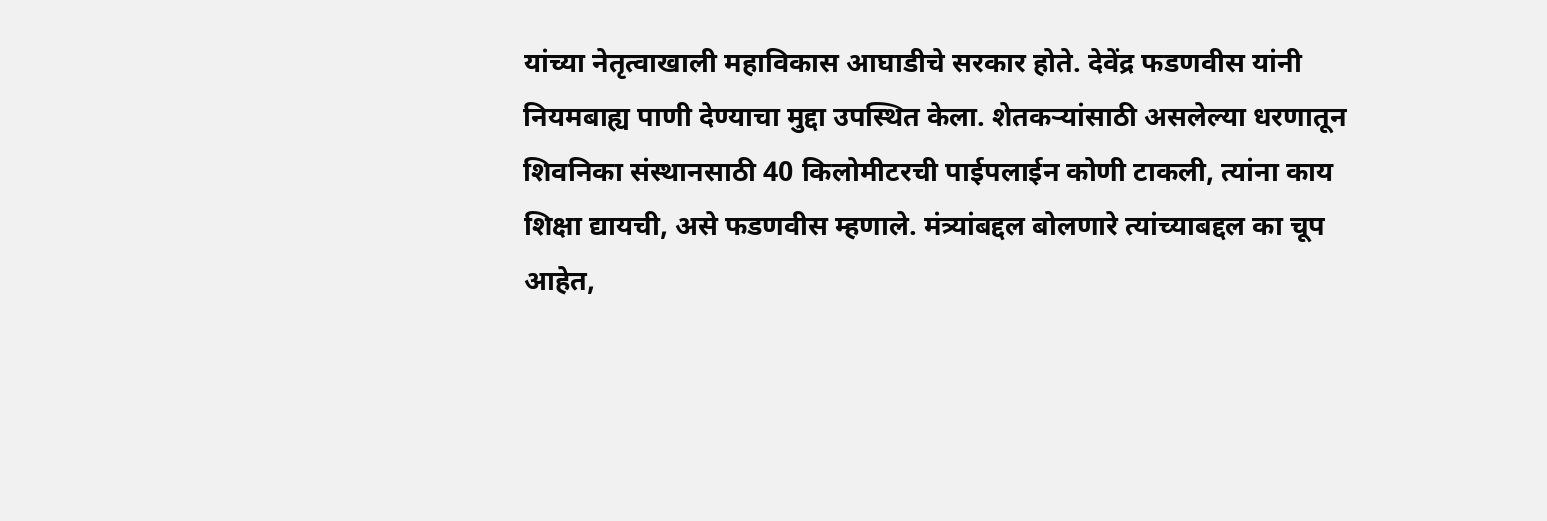यांच्या नेतृत्वाखाली महाविकास आघाडीचे सरकार होते. देवेंद्र फडणवीस यांनी नियमबाह्य पाणी देण्याचा मुद्दा उपस्थित केला. शेतकऱ्यांसाठी असलेल्या धरणातून शिवनिका संस्थानसाठी 40 किलोमीटरची पाईपलाईन कोणी टाकली, त्यांना काय शिक्षा द्यायची, असे फडणवीस म्हणाले. मंत्र्यांबद्दल बोलणारे त्यांच्याबद्दल का चूप आहेत,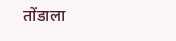तोंडाला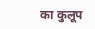का कुलूप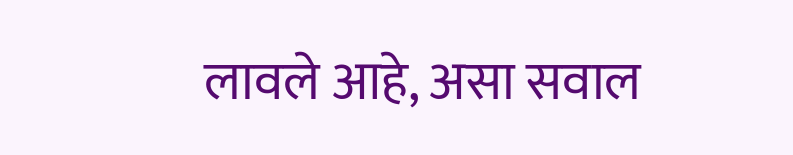लावले आहे, असा सवाल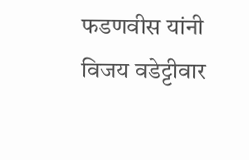फडणवीस यांनी विजय वडेट्टीवार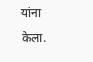यांना केला.